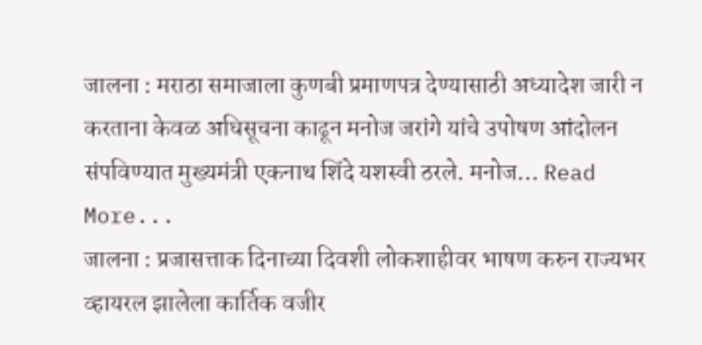जालना : मराठा समाजाला कुणबी प्रमाणपत्र देण्यासाठी अध्यादेश जारी न करताना केवळ अधिसूचना काढून मनोज जरांगे यांचे उपोषण आंदोलन संपविण्यात मुख्यमंत्री एकनाथ शिंदे यशस्वी ठरले. मनोज… Read More...
जालना : प्रजासत्ताक दिनाच्या दिवशी लोकशाहीवर भाषण करुन राज्यभर व्हायरल झालेला कार्तिक वजीर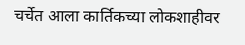चर्चेत आला कार्तिकच्या लोकशाहीवर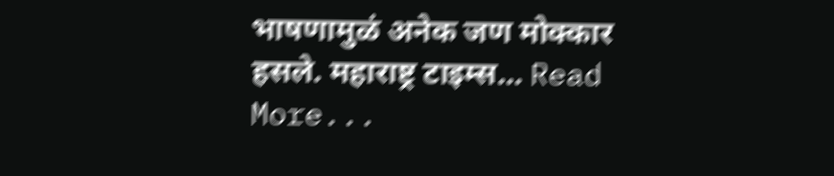भाषणामुळं अनेक जण मोक्कार हसले. महाराष्ट्र टाइम्स… Read More...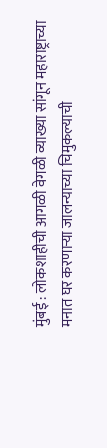मुंबई : लोकशाहीची आगळी वेगळी व्याख्या सांगून महाराष्ट्राच्या मनात घर करणाऱ्या जालन्याच्या चिमुकल्याची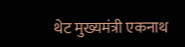थेट मुख्यमंत्री एकनाथ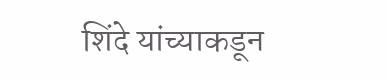शिंदे यांच्याकडून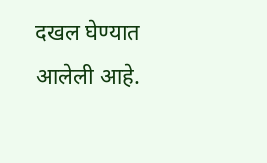दखल घेण्यात आलेली आहे.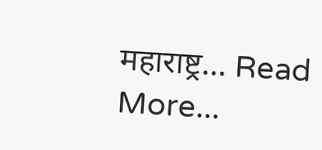महाराष्ट्र… Read More...